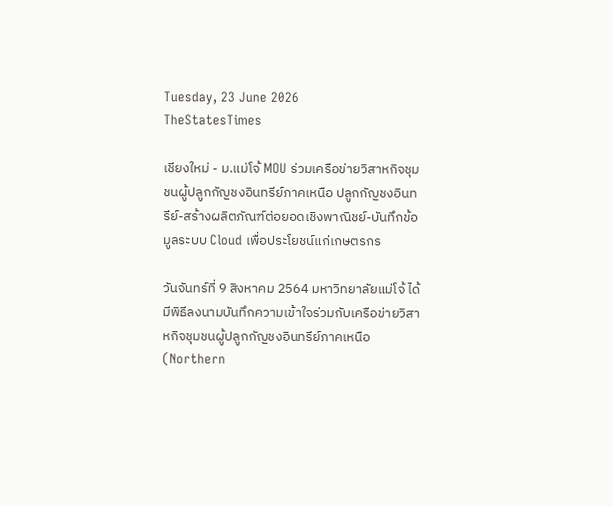Tuesday, 23 June 2026
TheStatesTimes

เชียงใหม่ - ม.แม่โจ้ MOU ร่วมเครือข่ายวิสาหกิจชุมชนผู้ปลูกกัญชงอินทรีย์ภาคเหนือ ปลูกกัญชงอินทรีย์-สร้างผลิตภัณฑ์ต่อยอดเชิงพาณิชย์-บันทึกข้อมูลระบบ Cloud เพื่อประโยชน์แก่เกษตรกร

วันจันทร์ที่ 9 สิงหาคม 2564 มหาวิทยาลัยแม่โจ้ ได้มีพิธีลงนามบันทึกความเข้าใจร่วมกับเครือข่ายวิสาหกิจชุมชนผู้ปลูกกัญชงอินทรีย์ภาคเหนือ (Northern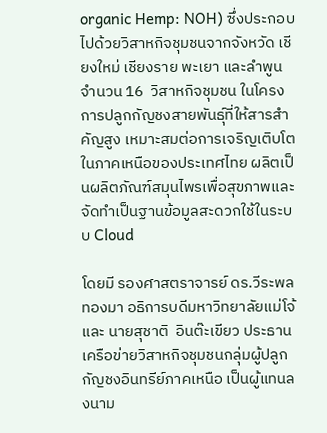organic Hemp: NOH) ซึ่งประกอบไปด้วยวิสาหกิจชุมชนจากจังหวัด เชียงใหม่ เชียงราย พะเยา และลำพูน จำนวน 16  วิสาหกิจชุมชน ในโครงการปลูกกัญชงสายพันธุ์ที่ให้สารสำคัญสูง เหมาะสมต่อการเจริญเติบโตในภาคเหนือของประเทศไทย ผลิตเป็นผลิตภัณฑ์สมุนไพรเพื่อสุขภาพและจัดทำเป็นฐานข้อมูลสะดวกใช้ในระบบ Cloud

โดยมี รองศาสตราจารย์ ดร.วีระพล ทองมา อธิการบดีมหาวิทยาลัยแม่โจ้ และ นายสุชาติ  อินต๊ะเขียว ประธานเครือข่ายวิสาหกิจชุมชนกลุ่มผู้ปลูกกัญชงอินทรีย์ภาคเหนือ เป็นผู้แทนลงนาม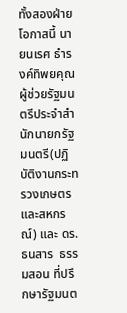ทั้งสองฝ่าย โอกาสนี้ นายนเรศ ธำรงค์ทิพยคุณ ผู้ช่วยรัฐมนตรีประจำสำนักนายกรัฐมนตรี(ปฏิบัติงานกระทรวงเกษตรและสหกรณ์) และ ดร.ธนสาร  ธรรมสอน ที่ปรึกษารัฐมนต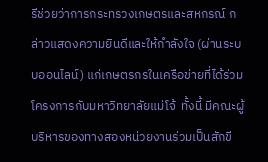รีช่วยว่าการกระทรวงเกษตรและสหกรณ์ กล่าวแสดงความยินดีและให้กำลังใจ (ผ่านระบบออนไลน์) แก่เกษตรกรในเครือข่ายที่ได้ร่วมโครงการกับมหาวิทยาลัยแม่โจ้  ทั้งนี้ มีคณะผู้บริหารของทางสองหน่วยงานร่วมเป็นสักขี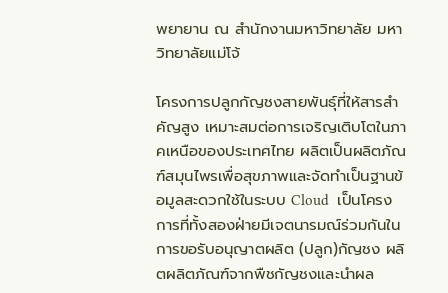พยายาน ณ สำนักงานมหาวิทยาลัย มหาวิทยาลัยแม่โจ้

โครงการปลูกกัญชงสายพันธุ์ที่ให้สารสำคัญสูง เหมาะสมต่อการเจริญเติบโตในภาคเหนือของประเทศไทย ผลิตเป็นผลิตภัณฑ์สมุนไพรเพื่อสุขภาพและจัดทำเป็นฐานข้อมูลสะดวกใช้ในระบบ Cloud  เป็นโครงการที่ทั้งสองฝ่ายมีเจตนารมณ์ร่วมกันในการขอรับอนุญาตผลิต (ปลูก)กัญชง ผลิตผลิตภัณฑ์จากพืชกัญชงและนำผล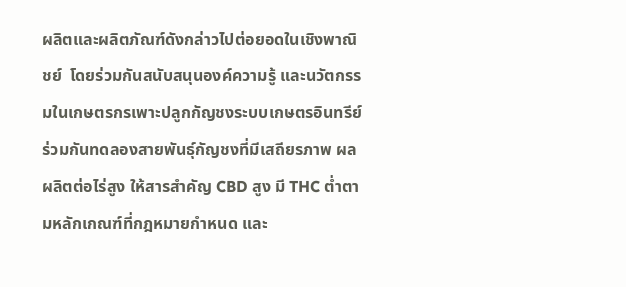ผลิตและผลิตภัณฑ์ดังกล่าวไปต่อยอดในเชิงพาณิชย์  โดยร่วมกันสนับสนุนองค์ความรู้ และนวัตกรรมในเกษตรกรเพาะปลูกกัญชงระบบเกษตรอินทรีย์  ร่วมกันทดลองสายพันธุ์กัญชงที่มีเสถียรภาพ ผลผลิตต่อไร่สูง ให้สารสำคัญ CBD สูง มี THC ต่ำตามหลักเกณฑ์ที่กฎหมายกำหนด และ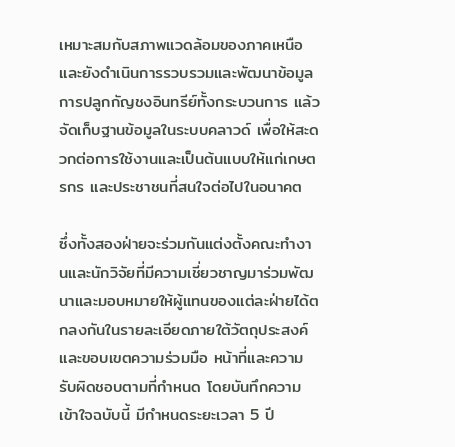เหมาะสมกับสภาพแวดล้อมของภาคเหนือ และยังดำเนินการรวบรวมและพัฒนาข้อมูลการปลูกกัญชงอินทรีย์ทั้งกระบวนการ แล้วจัดเก็บฐานข้อมูลในระบบคลาวด์ เพื่อให้สะดวกต่อการใช้งานและเป็นต้นแบบให้แก่เกษตรกร และประชาชนที่สนใจต่อไปในอนาคต

ซึ่งทั้งสองฝ่ายจะร่วมกันแต่งตั้งคณะทำงานและนักวิจัยที่มีความเชี่ยวชาญมาร่วมพัฒนาและมอบหมายให้ผู้แทนของแต่ละฝ่ายได้ตกลงกันในรายละเอียดภายใต้วัตถุประสงค์และขอบเขตความร่วมมือ หน้าที่และความรับผิดชอบตามที่กำหนด โดยบันทึกความเข้าใจฉบับนี้ มีกำหนดระยะเวลา 5 ปี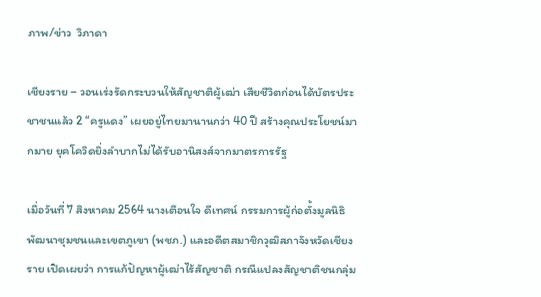ภาพ/ข่าว  วิภาดา

เชียงราย – วอนเร่งรัดกระบวนให้สัญชาติผู้เฒ่า เสียชีวิตก่อนได้บัตรประชาชนแล้ว 2 “ครูแดง” เผยอยู่ไทยมานานกว่า 40 ปี สร้างคุณประโยชน์มากมาย ยุคโควิดยิ่งลำบากไม่ได้รับอานิสงส์จากมาตรการรัฐ

เมื่อวันที่ 7 สิงหาคม 2564 นางเตือนใจ ดีเทศน์ กรรมการผู้ก่อตั้งมูลนิธิพัฒนาชุมชนและเขตภูเขา (พชภ.) และอดีตสมาชิกวุฒิสภาจังหวัดเชียงราย เปิดเผยว่า การแก้ปัญหาผู้เฒ่าไร้สัญชาติ กรณีแปลงสัญชาติชนกลุ่ม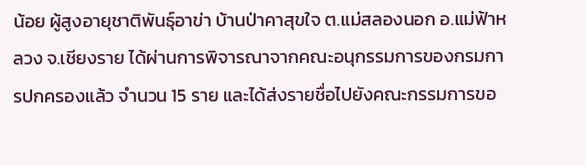น้อย ผู้สูงอายุชาติพันธุ์อาข่า บ้านป่าคาสุขใจ ต.แม่สลองนอก อ.แม่ฟ้าหลวง จ.เชียงราย ได้ผ่านการพิจารณาจากคณะอนุกรรมการของกรมการปกครองแล้ว จำนวน 15 ราย และได้ส่งรายชื่อไปยังคณะกรรมการขอ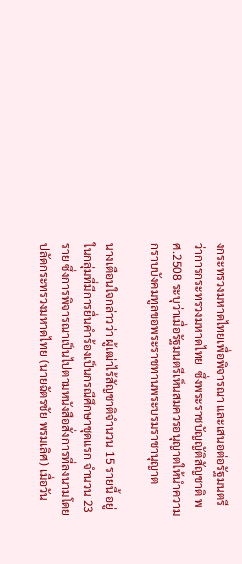งกระทรวงมหาดไทยเพื่อพิจารณา และเสนอต่อรัฐมนตรีว่าการกระทรวงมหาดไทย  ซึ่งพระราชบัญญัติสัญชาติ พศ.2508 ระบุว่าเมื่อรัฐมนตรีเห็นสมควรอนุญาตให้นำความกราบบังคมทูลขอพระราชทานพระบรมราชานุญาต

นางเตือนใจกล่าวว่า ผู้เฒ่าไร้สัญชาติจำนวน 15 รายนี้ อยู่ในกลุ่มที่มีการยื่นคำร้องเป็นกรณีศึกษาชุดแรก จำนวน 23 ราย ซึ่งการพิจารณาเป็นไปตามหนังสือสั่งการที่ลงนามโดยปลัดกระทรวงมหาดไทย (นายฉัตรชัย พรมเลิศ) เมื่อวัน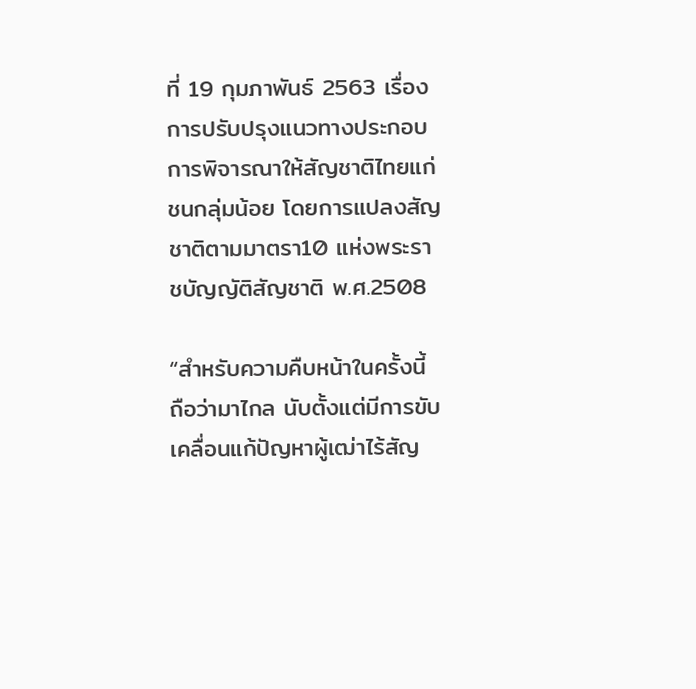ที่ 19 กุมภาพันธ์ 2563 เรื่องการปรับปรุงแนวทางประกอบการพิจารณาให้สัญชาติไทยแก่ชนกลุ่มน้อย โดยการแปลงสัญชาติตามมาตรา10 แห่งพระราชบัญญัติสัญชาติ พ.ศ.2508

“สำหรับความคืบหน้าในครั้งนี้ ถือว่ามาไกล นับตั้งแต่มีการขับเคลื่อนแก้ปัญหาผู้เฒ่าไร้สัญ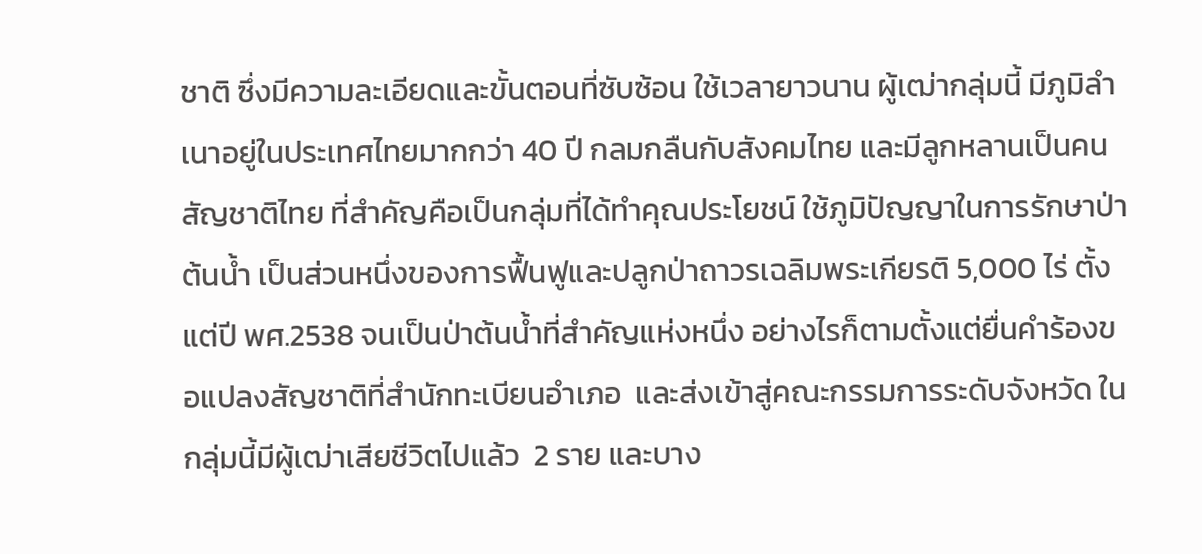ชาติ ซึ่งมีความละเอียดและขั้นตอนที่ซับซ้อน ใช้เวลายาวนาน ผู้เฒ่ากลุ่มนี้ มีภูมิลำเนาอยู่ในประเทศไทยมากกว่า 40 ปี กลมกลืนกับสังคมไทย และมีลูกหลานเป็นคนสัญชาติไทย ที่สำคัญคือเป็นกลุ่มที่ได้ทำคุณประโยชน์ ใช้ภูมิปัญญาในการรักษาป่าต้นน้ำ เป็นส่วนหนึ่งของการฟื้นฟูและปลูกป่าถาวรเฉลิมพระเกียรติ 5,000 ไร่ ตั้งแต่ปี พศ.2538 จนเป็นป่าต้นน้ำที่สำคัญแห่งหนึ่ง อย่างไรก็ตามตั้งแต่ยื่นคำร้องขอแปลงสัญชาติที่สำนักทะเบียนอำเภอ  และส่งเข้าสู่คณะกรรมการระดับจังหวัด ในกลุ่มนี้มีผู้เฒ่าเสียชีวิตไปแล้ว  2 ราย และบาง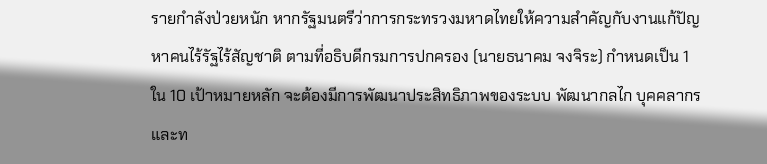รายกำลังป่วยหนัก หากรัฐมนตรีว่าการกระทรวงมหาดไทยให้ความสำคัญกับงานแก้ปัญหาคนไร้รัฐไร้สัญชาติ ตามที่อธิบดีกรมการปกครอง (นายธนาคม จงจิระ) กำหนดเป็น 1 ใน 10 เป้าหมายหลัก จะต้องมีการพัฒนาประสิทธิภาพของระบบ พัฒนากลไก บุคคลากร และท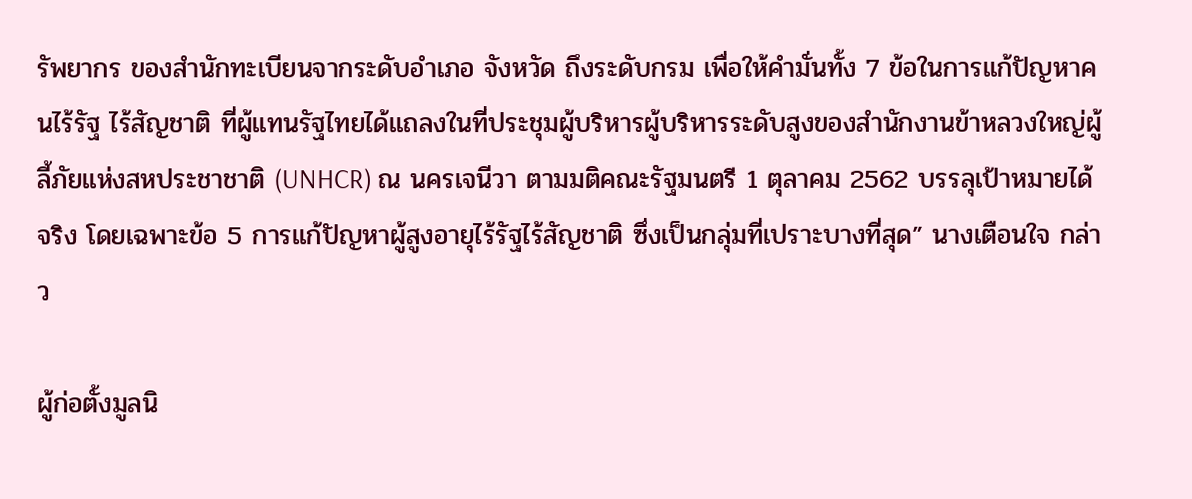รัพยากร ของสำนักทะเบียนจากระดับอำเภอ จังหวัด ถึงระดับกรม เพื่อให้คำมั่นทั้ง 7 ข้อในการแก้ปัญหาคนไร้รัฐ ไร้สัญชาติ ที่ผู้แทนรัฐไทยได้แถลงในที่ประชุมผู้บริหารผู้บริหารระดับสูงของสำนักงานข้าหลวงใหญ่ผู้ลี้ภัยแห่งสหประชาชาติ (UNHCR) ณ นครเจนีวา ตามมติคณะรัฐมนตรี 1 ตุลาคม 2562 บรรลุเป้าหมายได้จริง โดยเฉพาะข้อ 5 การแก้ปัญหาผู้สูงอายุไร้รัฐไร้สัญชาติ ซึ่งเป็นกลุ่มที่เปราะบางที่สุด” นางเตือนใจ กล่าว

ผู้ก่อตั้งมูลนิ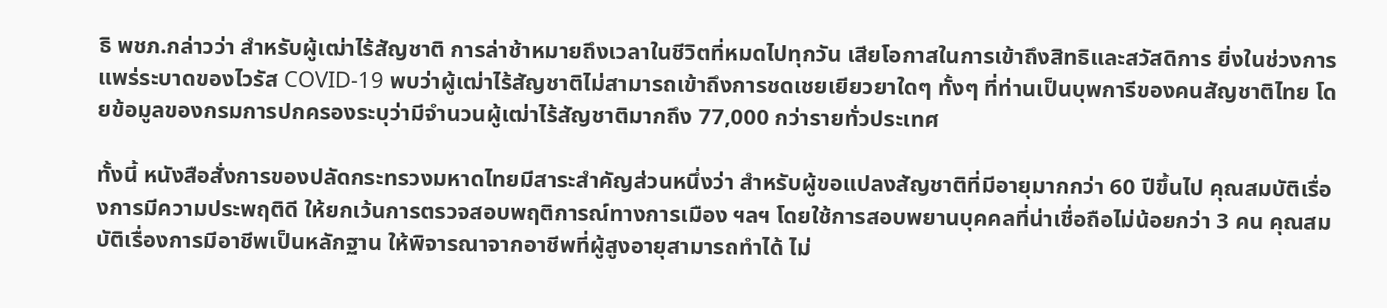ธิ พชภ.กล่าวว่า สำหรับผู้เฒ่าไร้สัญชาติ การล่าช้าหมายถึงเวลาในชีวิตที่หมดไปทุกวัน เสียโอกาสในการเข้าถึงสิทธิและสวัสดิการ ยิ่งในช่วงการแพร่ระบาดของไวรัส COVID-19 พบว่าผู้เฒ่าไร้สัญชาติไม่สามารถเข้าถึงการชดเชยเยียวยาใดๆ ทั้งๆ ที่ท่านเป็นบุพการีของคนสัญชาติไทย โดยข้อมูลของกรมการปกครองระบุว่ามีจำนวนผู้เฒ่าไร้สัญชาติมากถึง 77,000 กว่ารายทั่วประเทศ

ทั้งนี้ หนังสือสั่งการของปลัดกระทรวงมหาดไทยมีสาระสำคัญส่วนหนึ่งว่า สำหรับผู้ขอแปลงสัญชาติที่มีอายุมากกว่า 60 ปีขึ้นไป คุณสมบัติเรื่องการมีความประพฤติดี ให้ยกเว้นการตรวจสอบพฤติการณ์ทางการเมือง ฯลฯ โดยใช้การสอบพยานบุคคลที่น่าเชื่อถือไม่น้อยกว่า 3 คน คุณสมบัติเรื่องการมีอาชีพเป็นหลักฐาน ให้พิจารณาจากอาชีพที่ผู้สูงอายุสามารถทำได้ ไม่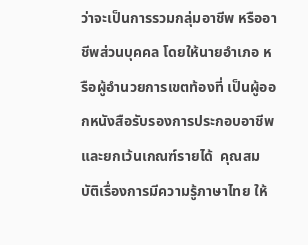ว่าจะเป็นการรวมกลุ่มอาชีพ หรืออาชีพส่วนบุคคล โดยให้นายอำเภอ หรือผู้อำนวยการเขตท้องที่ เป็นผู้ออกหนังสือรับรองการประกอบอาชีพ และยกเว้นเกณฑ์รายได้  คุณสมบัติเรื่องการมีความรู้ภาษาไทย ให้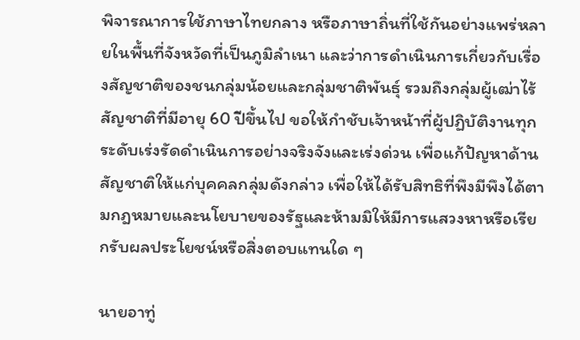พิจารณาการใช้ภาษาไทยกลาง หรือภาษาถิ่นที่ใช้กันอย่างแพร่หลายในพื้นที่จังหวัดที่เป็นภูมิลำเนา และว่าการดำเนินการเกี่ยวกับเรื่องสัญชาติของชนกลุ่มน้อยและกลุ่มชาติพันธุ์ รวมถึงกลุ่มผู้เฒ่าไร้สัญชาติที่มีอายุ 60 ปีขึ้นไป ขอให้กำชับเจ้าหน้าที่ผู้ปฏิบัติงานทุกระดับเร่งรัดดำเนินการอย่างจริงจังและเร่งด่วน เพื่อแก้ปัญหาด้านสัญชาติให้แก่บุคคลกลุ่มดังกล่าว เพื่อให้ได้รับสิทธิที่พึงมีพึงได้ตามกฎหมายและนโยบายของรัฐและห้ามมิให้มีการแสวงหาหรือเรียกรับผลประโยชน์หรือสิ่งตอบแทนใด ๆ

นายอาทู่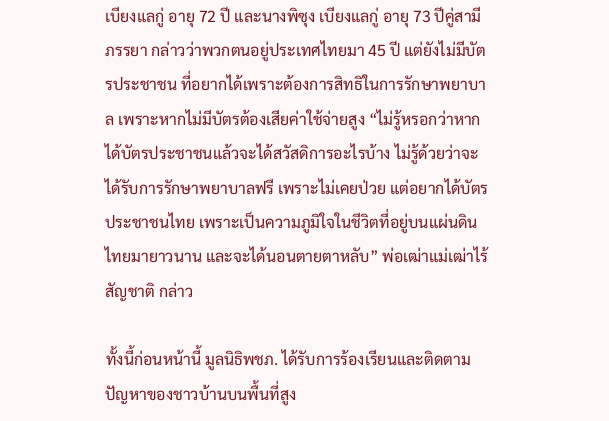เบียงแลกู่ อายุ 72 ปี และนางพิซุง เบียงแลกู่ อายุ 73 ปีคู่สามีภรรยา กล่าวว่าพวกตนอยู่ประเทศไทยมา 45 ปี แต่ยังไม่มีบัตรประชาชน ที่อยากได้เพราะต้องการสิทธิในการรักษาพยาบาล เพราะหากไม่มีบัตรต้องเสียค่าใช้จ่ายสูง “ไม่รู้หรอกว่าหากได้บัตรประชาชนแล้วจะได้สวัสดิการอะไรบ้าง ไม่รู้ด้วยว่าจะได้รับการรักษาพยาบาลฟรี เพราะไม่เคยป่วย แต่อยากได้บัตรประชาชนไทย เพราะเป็นความภูมิใจในชีวิตที่อยู่บนแผ่นดินไทยมายาวนาน และจะได้นอนตายตาหลับ” พ่อเฒ่าแม่เฒ่าไร้สัญชาติ กล่าว

ทั้งนี้ก่อนหน้านี้ มูลนิธิพชภ. ได้รับการร้องเรียนและติดตามปัญหาของชาวบ้านบนพื้นที่สูง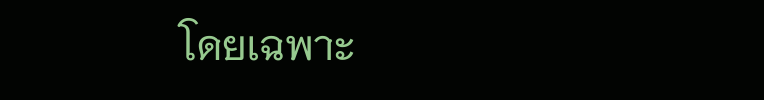โดยเฉพาะ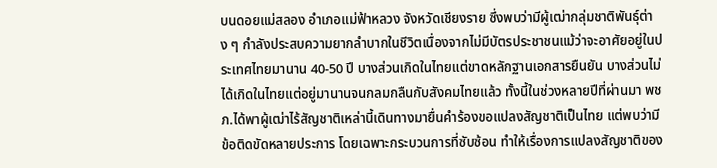บนดอยแม่สลอง อำเภอแม่ฟ้าหลวง จังหวัดเชียงราย ซึ่งพบว่ามีผู้เฒ่ากลุ่มชาติพันธุ์ต่าง ๆ กำลังประสบความยากลำบากในชีวิตเนื่องจากไม่มีบัตรประชาชนแม้ว่าจะอาศัยอยู่ในประเทศไทยมานาน 40-50 ปี บางส่วนเกิดในไทยแต่ขาดหลักฐานเอกสารยืนยัน บางส่วนไม่ได้เกิดในไทยแต่อยู่มานานจนกลมกลืนกับสังคมไทยแล้ว ทั้งนี้ในช่วงหลายปีที่ผ่านมา พชภ.ได้พาผู้เฒ่าไร้สัญชาติเหล่านี้เดินทางมายื่นคำร้องขอแปลงสัญชาติเป็นไทย แต่พบว่ามีข้อติดขัดหลายประการ โดยเฉพาะกระบวนการที่ซับซ้อน ทำให้เรื่องการแปลงสัญชาติของ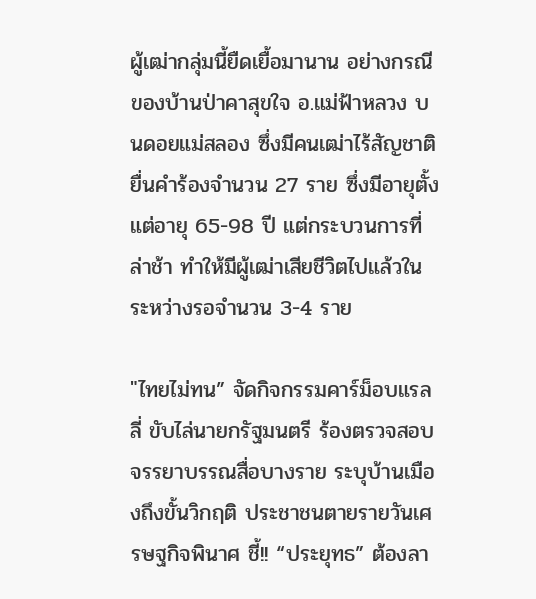ผู้เฒ่ากลุ่มนี้ยืดเยื้อมานาน อย่างกรณีของบ้านป่าคาสุขใจ อ.แม่ฟ้าหลวง บนดอยแม่สลอง ซึ่งมีคนเฒ่าไร้สัญชาติ ยื่นคำร้องจำนวน 27 ราย ซึ่งมีอายุตั้งแต่อายุ 65-98 ปี แต่กระบวนการที่ล่าช้า ทำให้มีผู้เฒ่าเสียชีวิตไปแล้วในระหว่างรอจำนวน 3-4 ราย

"ไทยไม่ทน” จัดกิจกรรมคาร์ม็อบแรลลี่ ขับไล่นายกรัฐมนตรี ร้องตรวจสอบจรรยาบรรณสื่อบางราย ระบุบ้านเมืองถึงขั้นวิกฤติ ประชาชนตายรายวันเศรษฐกิจพินาศ ชี้!! “ประยุทธ” ต้องลา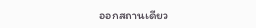ออกสถานเดียว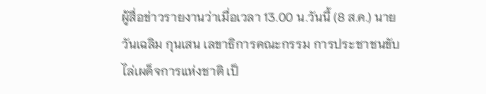ผู้สื่อข่าวรายงานว่าเมื่อเวลา 13.00 น.วันนี้ (8 ส.ค.) นายวันเฉลิม กุนเสน เลขาธิการคณะกรรม การประชาชนขับไล่เผด็จการแห่งชาติ เป็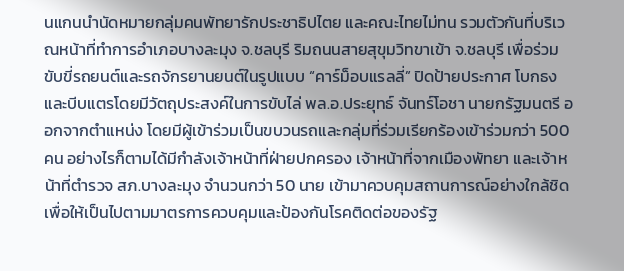นแกนนำนัดหมายกลุ่มคนพัทยารักประชาธิปไตย และคณะไทยไม่ทน รวมตัวกันที่บริเวณหน้าที่ทำการอำเภอบางละมุง จ.ชลบุรี ริมถนนสายสุขุมวิทขาเข้า จ.ชลบุรี เพื่อร่วมขับขี่รถยนต์และรถจักรยานยนต์ในรูปแบบ “คาร์ม็อบแรลลี่” ปิดป้ายประกาศ โบกธงและบีบแตรโดยมีวัตถุประสงค์ในการขับไล่ พล.อ.ประยุทธ์ จันทร์โอชา นายกรัฐมนตรี ออกจากตำแหน่ง โดยมีผู้เข้าร่วมเป็นขบวนรถและกลุ่มที่ร่วมเรียกร้องเข้าร่วมกว่า 500 คน อย่างไรก็ตามได้มีกำลังเจ้าหน้าที่ฝ่ายปกครอง เจ้าหน้าที่จากเมืองพัทยา และเจ้าหน้าที่ตำรวจ สภ.บางละมุง จำนวนกว่า 50 นาย เข้ามาควบคุมสถานการณ์อย่างใกล้ชิด เพื่อให้เป็นไปตามมาตรการควบคุมและป้องกันโรคติดต่อของรัฐ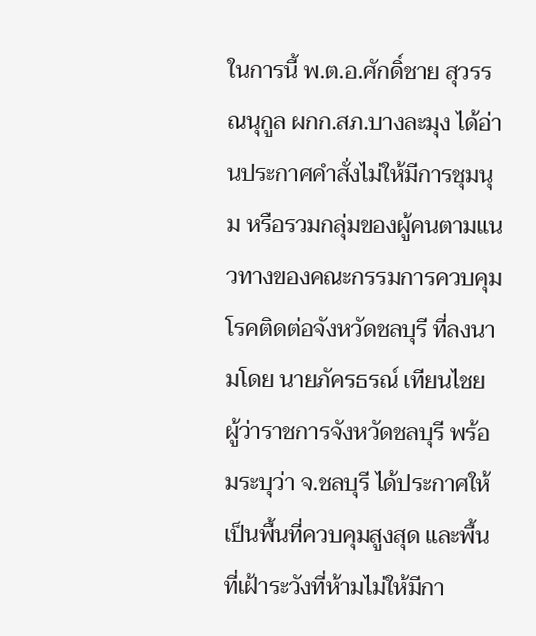ในการนี้ พ.ต.อ.ศักดิ์ชาย สุวรรณนุกูล ผกก.สภ.บางละมุง ได้อ่านประกาศคำสั่งไม่ให้มีการชุมนุม หรือรวมกลุ่มของผู้คนตามแนวทางของคณะกรรมการควบคุมโรคติดต่อจังหวัดชลบุรี ที่ลงนามโดย นายภัครธรณ์ เทียนไชย ผู้ว่าราชการจังหวัดชลบุรี พร้อมระบุว่า จ.ชลบุรี ได้ประกาศให้เป็นพื้นที่ควบคุมสูงสุด และพื้นที่เฝ้าระวังที่ห้ามไม่ให้มีกา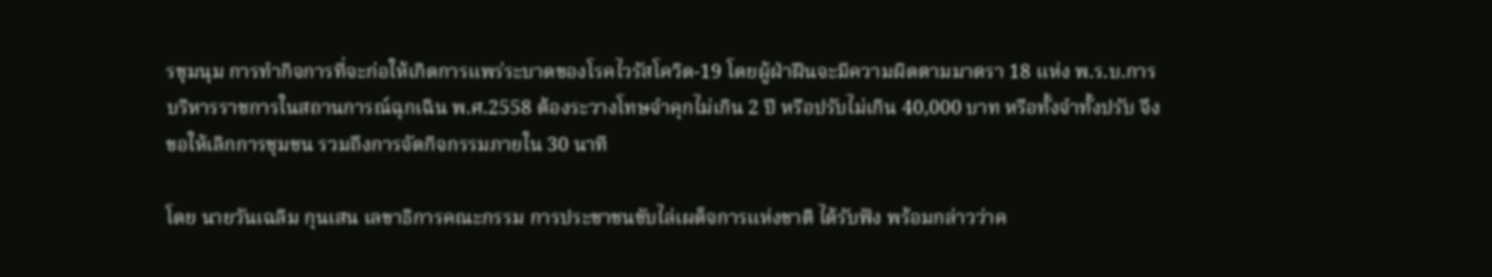รชุมนุม การทำกิจการที่จะก่อให้เกิดการแพร่ระบาดของโรคไวรัสโควิด-19 โดยผู้ฝ่าฝืนจะมีความผิดตามมาตรา 18 แห่ง พ.ร.บ.การบริหารราชการในสถานการณ์ฉุกเฉิน พ.ศ.2558 ต้องระวางโทษจำคุกไม่เกิน 2 ปี หรือปรับไม่เกิน 40,000 บาท หรือทั้งจำทั้งปรับ จึงขอให้เลิกการชุมชน รวมถึงการจัดกิจกรรมภายใน 30 นาที

โดย นายวันเฉลิม กุนเสน เลขาธิการคณะกรรม การประชาชนขับไล่เผด็จการแห่งชาติ ได้รับฟัง พร้อมกล่าวว่าค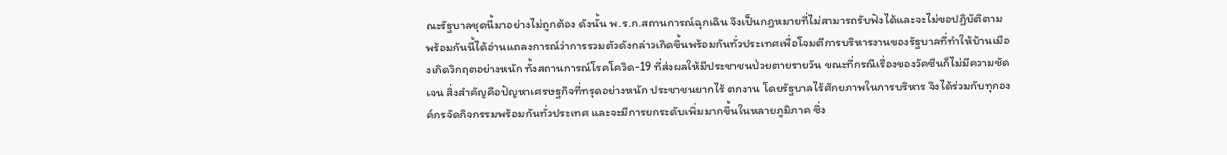ณะรัฐบาลชุดนี้มาอย่างไม่ถูกต้อง ดังนั้น พ.ร.ก.สถานการณ์ฉุกเฉิน จึงเป็นกฎหมายที่ไม่สามารถรับฟังได้และจะไม่ขอปฏิบัติตาม พร้อมกันนี้ได้อ่านแถลงการณ์ว่าการรวมตัวดังกล่าวเกิดขึ้นพร้อมกันทั่วประเทศเพื่อโจมตีการบริหารงานของรัฐบาลที่ทำให้บ้านเมืองเกิดวิกฤตอย่างหนัก ทั้งสถานการณ์โรคโควิด-19 ที่ส่งผลให้มีประชาชนป่วยตายรายวัน ขณะที่กรณีเรื่องของวัคซีนก็ไม่มีความชัดเจน สิ่งสำคัญคือปัญหาเศรษฐกิจที่ทรุดอย่างหนัก ประชาชนยากไร้ ตกงาน โดยรัฐบาลไร้ศักยภาพในการบริหาร จึงได้ร่วมกับทุกองค์กรจัดกิจกรรมพร้อมกันทั่วประเทศ และจะมีการยกระดับเพิ่มมากขึ้นในหลายภูมิภาค ซึ่ง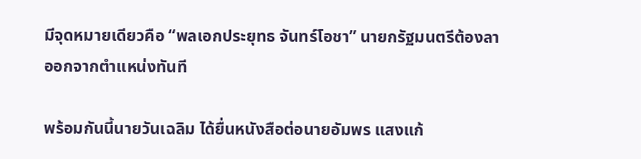มีจุดหมายเดียวคือ “พลเอกประยุทธ จันทร์โอชา” นายกรัฐมนตรีต้องลาออกจากตำแหน่งทันที

พร้อมกันนี้นายวันเฉลิม ได้ยื่นหนังสือต่อนายอัมพร แสงแก้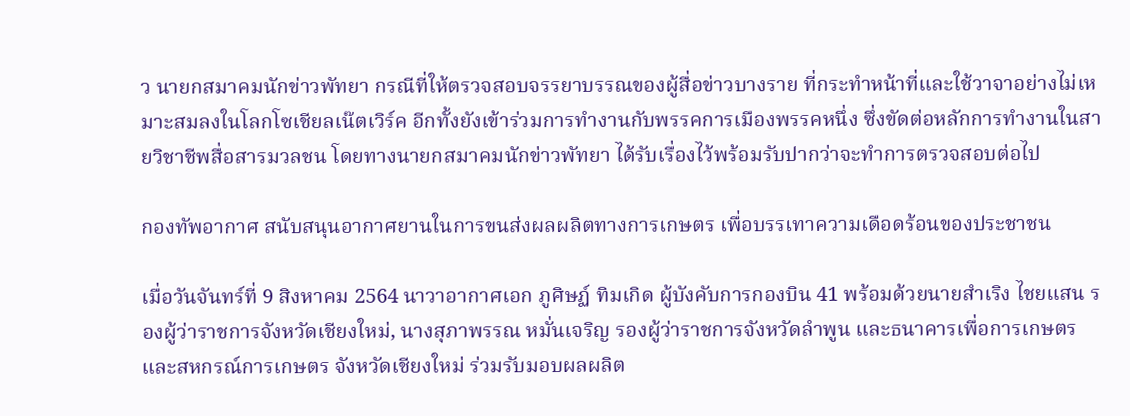ว นายกสมาคมนักข่าวพัทยา กรณีที่ให้ตรวจสอบจรรยาบรรณของผู้สื่อข่าวบางราย ที่กระทำหน้าที่และใช้วาจาอย่างไม่เหมาะสมลงในโลกโซเชียลเน๊ตเวิร์ค อีกทั้งยังเข้าร่วมการทำงานกับพรรคการเมืองพรรคหนึ่ง ซึ่งขัดต่อหลักการทำงานในสายวิชาชีพสื่อสารมวลชน โดยทางนายกสมาคมนักข่าวพัทยา ได้รับเรื่องไว้พร้อมรับปากว่าจะทำการตรวจสอบต่อไป

กองทัพอากาศ สนับสนุนอากาศยานในการขนส่งผลผลิตทางการเกษตร เพื่อบรรเทาความเดือดร้อนของประชาชน

เมื่อวันจันทร์ที่ 9 สิงหาคม 2564 นาวาอากาศเอก ภูศิษฏ์ ทิมเกิด ผู้บังคับการกองบิน 41 พร้อมด้วยนายสำเริง ไชยแสน รองผู้ว่าราชการจังหวัดเชียงใหม่, นางสุภาพรรณ หมั่นเจริญ รองผู้ว่าราชการจังหวัดลำพูน และธนาคารเพื่อการเกษตรและสหกรณ์การเกษตร จังหวัดเชียงใหม่ ร่วมรับมอบผลผลิต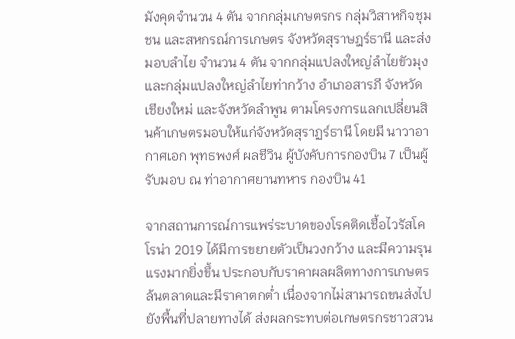มังคุดจำนวน 4 ตัน จากกลุ่มเกษตรกร กลุ่มวิสาหกิจชุมชน และสหกรณ์การเกษตร จังหวัดสุราษฎร์ธานี และส่งมอบลำไย จำนวน 4 ตัน จากกลุ่มแปลงใหญ่ลำไยขัวมุง และกลุ่มแปลงใหญ่ลำไยท่ากว้าง อำเภอสารภี จังหวัดเชียงใหม่ และจังหวัดลำพูน ตามโครงการแลกเปลี่ยนสินค้าเกษตรมอบให้แก่จังหวัดสุราฏร์ธานี โดยมี นาวาอากาศเอก พุทธพงศ์ ผลชีวิน ผู้บังคับการกองบิน 7 เป็นผู้รับมอบ ณ ท่าอากาศยานทหาร กองบิน 41

จากสถานการณ์การแพร่ระบาดของโรคติดเชื้อไวรัสโคโรน่า 2019 ได้มีการขยายตัวเป็นวงกว้าง และมีความรุนแรงมากยิ่งขึ้น ประกอบกับราคาผลผลิตทางการเกษตรล้นตลาดและมีราคาตกต่ำ เนื่องจากไม่สามารถขนส่งไปยังพื้นที่ปลายทางได้ ส่งผลกระทบต่อเกษตรกรชาวสวน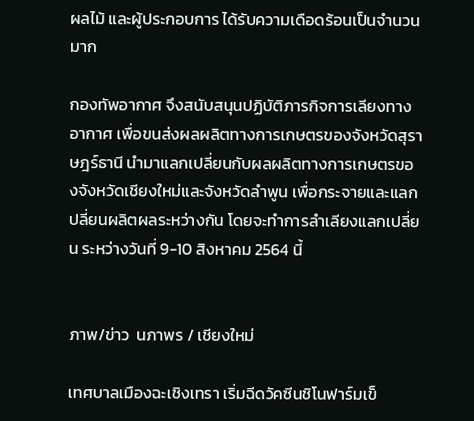ผลไม้ และผู้ประกอบการ ได้รับความเดือดร้อนเป็นจำนวนมาก

กองทัพอากาศ จึงสนับสนุนปฏิบัติภารกิจการเลียงทางอากาศ เพื่อขนส่งผลผลิตทางการเกษตรของจังหวัดสุราษฎร์ธานี นำมาแลกเปลี่ยนกับผลผลิตทางการเกษตรของจังหวัดเชียงใหม่และจังหวัดลำพูน เพื่อกระจายและแลกปลี่ยนผลิตผลระหว่างกัน โดยจะทำการลำเลียงแลกเปลี่ยน ระหว่างวันที่ 9-10 สิงหาคม 2564 นี้


ภาพ/ข่าว  นภาพร / เชียงใหม่

เทศบาลเมืองฉะเชิงเทรา เริ่มฉีดวัคซีนชิโนฟาร์มเข็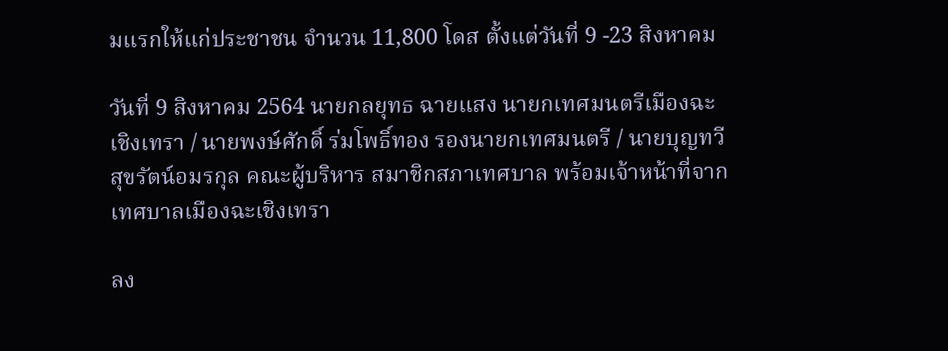มแรกให้แก่ประชาชน จำนวน 11,800 โดส ตั้งแต่วันที่ 9 -23 สิงหาคม

วันที่ 9 สิงหาคม 2564 นายกลยุทธ ฉายแสง นายกเทศมนตรีเมืองฉะเชิงเทรา / นายพงษ์ศักดิ์ ร่มโพธิ์ทอง รองนายกเทศมนตรี / นายบุญทวี สุขรัตน์อมรกุล คณะผู้บริหาร สมาชิกสภาเทศบาล พร้อมเจ้าหน้าที่จากเทศบาลเมืองฉะเชิงเทรา

ลง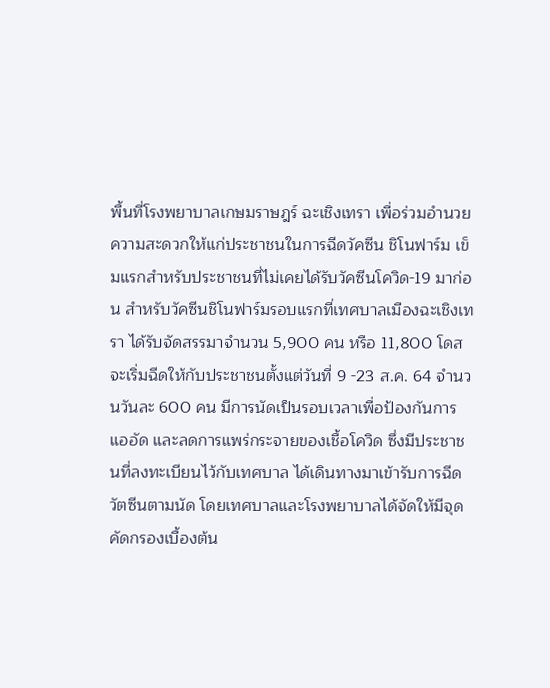พื้นที่โรงพยาบาลเกษมราษฎร์ ฉะเชิงเทรา เพื่อร่วมอำนวยความสะดวกให้แก่ประชาชนในการฉีดวัคซีน ชิโนฟาร์ม เข็มแรกสำหรับประชาชนที่ไม่เคยได้รับวัคซีนโควิด-19 มาก่อน สำหรับวัคซีนชิโนฟาร์มรอบแรกที่เทศบาลเมืองฉะเชิงเทรา ได้รับจัดสรรมาจำนวน 5,900 คน หรือ 11,800 โดส จะเริ่มฉีดให้กับประชาชนตั้งแต่วันที่ 9 -23 ส.ค. 64 จำนวนวันละ 600 คน มีการนัดเป็นรอบเวลาเพื่อป้องกันการแออัด และลดการแพร่กระจายของเชื้อโควิด ซึ่งมีประชาชนที่ลงทะเบียนไว้กับเทศบาล ได้เดินทางมาเข้ารับการฉีดวัตซีนตามนัด โดยเทศบาลและโรงพยาบาลได้จัดให้มีจุดคัดกรองเบื้องต้น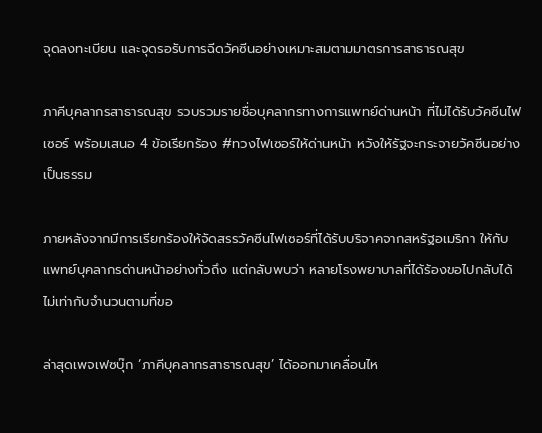จุดลงทะเบียน และจุดรอรับการฉีดวัคซีนอย่างเหมาะสมตามมาตรการสาธารณสุข

ภาคีบุคลากรสาธารณสุข รวบรวมรายชื่อบุคลากรทางการแพทย์ด่านหน้า ที่ไม่ได้รับวัคซีนไฟเซอร์ พร้อมเสนอ 4 ข้อเรียกร้อง #ทวงไฟเซอร์ให้ด่านหน้า หวังให้รัฐจะกระจายวัคซีนอย่างเป็นธรรม

ภายหลังจากมีการเรียกร้องให้จัดสรรวัคซีนไฟเซอร์ที่ได้รับบริจาคจากสหรัฐอเมริกา ให้กับแพทย์บุคลากรด่านหน้าอย่างทั่วถึง แต่กลับพบว่า หลายโรงพยาบาลที่ได้ร้องขอไปกลับได้ไม่เท่ากับจำนวนตามที่ขอ

ล่าสุดเพจเฟซบุ๊ก ‘ภาคีบุคลากรสาธารณสุข’ ได้ออกมาเคลื่อนไห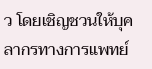ว โดยเชิญชวนให้บุคลากรทางการแพทย์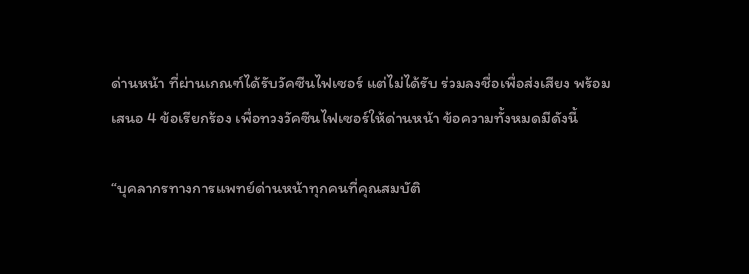ด่านหน้า ที่ผ่านเกณฑ์ได้รับวัคซีนไฟเซอร์ แต่ไม่ได้รับ ร่วมลงชื่อเพื่อส่งเสียง พร้อมเสนอ 4 ข้อเรียกร้อง เพื่อทวงวัคซีนไฟเซอร์ให้ด่านหน้า ข้อความทั้งหมดมีดังนี้

“บุคลากรทางการแพทย์ด่านหน้าทุกคนที่คุณสมบัติ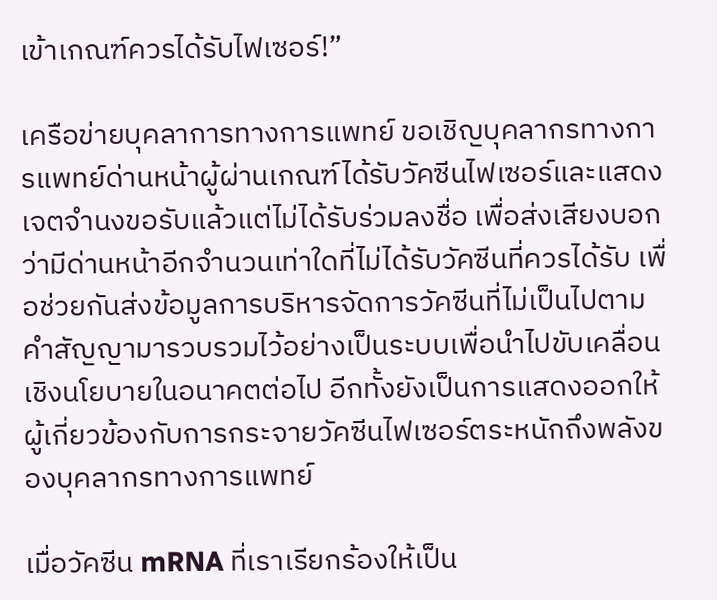เข้าเกณฑ์ควรได้รับไฟเซอร์!”

เครือข่ายบุคลาการทางการแพทย์ ขอเชิญบุคลากรทางการแพทย์ด่านหน้าผู้ผ่านเกณฑ์ได้รับวัคซีนไฟเซอร์และแสดงเจตจำนงขอรับแล้วแต่ไม่ได้รับร่วมลงชื่อ เพื่อส่งเสียงบอกว่ามีด่านหน้าอีกจำนวนเท่าใดที่ไม่ได้รับวัคซีนที่ควรได้รับ เพื่อช่วยกันส่งข้อมูลการบริหารจัดการวัคซีนที่ไม่เป็นไปตามคำสัญญามารวบรวมไว้อย่างเป็นระบบเพื่อนำไปขับเคลื่อนเชิงนโยบายในอนาคตต่อไป อีกทั้งยังเป็นการแสดงออกให้ผู้เกี่ยวข้องกับการกระจายวัคซีนไฟเซอร์ตระหนักถึงพลังของบุคลากรทางการแพทย์

เมื่อวัคซีน mRNA ที่เราเรียกร้องให้เป็น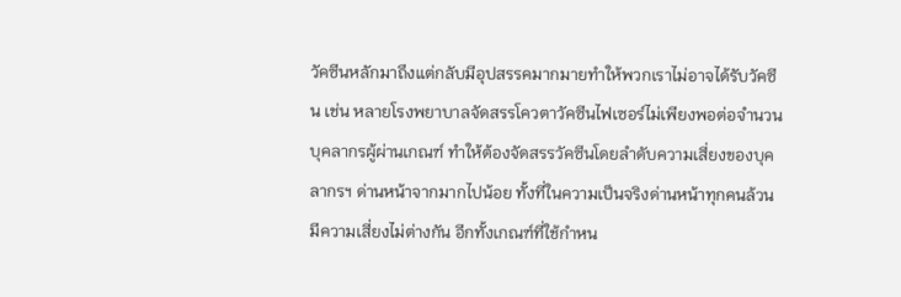วัคซีนหลักมาถึงแต่กลับมีอุปสรรคมากมายทำให้พวกเราไม่อาจได้รับวัคซีน เช่น หลายโรงพยาบาลจัดสรรโควตาวัคซีนไฟเซอร์ไม่เพียงพอต่อจำนวนบุคลากรผู้ผ่านเกณฑ์ ทำให้ต้องจัดสรรวัคซีนโดยลำดับความเสี่ยงของบุคลากรฯ ด่านหน้าจากมากไปน้อย ทั้งที่ในความเป็นจริงด่านหน้าทุกคนล้วนมีความเสี่ยงไม่ต่างกัน อีกทั้งเกณฑ์ที่ใช้กำหน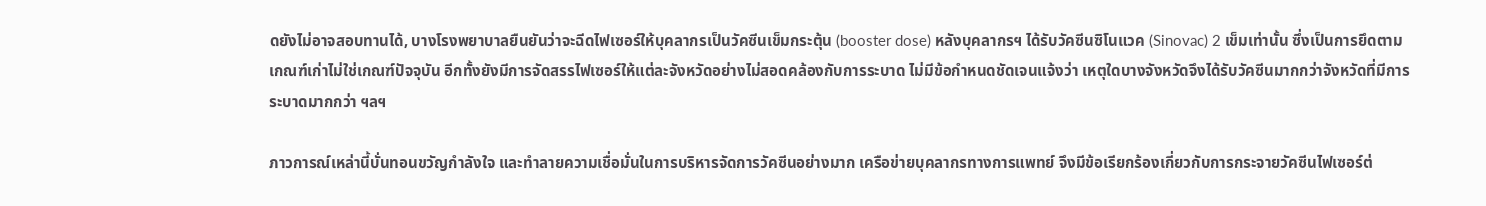ดยังไม่อาจสอบทานได้, บางโรงพยาบาลยืนยันว่าจะฉีดไฟเซอร์ให้บุคลากรเป็นวัคซีนเข็มกระตุ้น (booster dose) หลังบุคลากรฯ ได้รับวัคซีนซิโนแวค (Sinovac) 2 เข็มเท่านั้น ซึ่งเป็นการยึดตามเกณฑ์เก่าไม่ใช่เกณฑ์ปัจจุบัน อีกทั้งยังมีการจัดสรรไฟเซอร์ให้แต่ละจังหวัดอย่างไม่สอดคล้องกับการระบาด ไม่มีข้อกำหนดชัดเจนแจ้งว่า เหตุใดบางจังหวัดจึงได้รับวัคซีนมากกว่าจังหวัดที่มีการระบาดมากกว่า ฯลฯ

ภาวการณ์เหล่านี้บั่นทอนขวัญกำลังใจ และทำลายความเชื่อมั่นในการบริหารจัดการวัคซีนอย่างมาก เครือข่ายบุคลากรทางการแพทย์ จึงมีข้อเรียกร้องเกี่ยวกับการกระจายวัคซีนไฟเซอร์ต่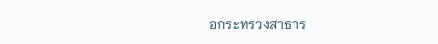อกระทรวงสาธาร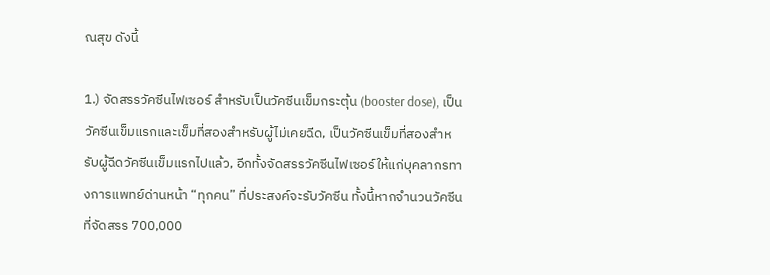ณสุข ดังนี้

1.) จัดสรรวัคซีนไฟเซอร์ สำหรับเป็นวัคซีนเข็มกระตุ้น (booster dose), เป็นวัคซีนเข็มแรกและเข็มที่สองสำหรับผู้ไม่เคยฉีด, เป็นวัคซีนเข็มที่สองสำหรับผู้ฉีดวัคซีนเข็มแรกไปแล้ว, อีกทั้งจัดสรรวัคซีนไฟเซอร์ให้แก่บุคลากรทางการแพทย์ด่านหน้า “ทุกคน” ที่ประสงค์จะรับวัคซีน ทั้งนี้หากจำนวนวัคซีนที่จัดสรร 700,000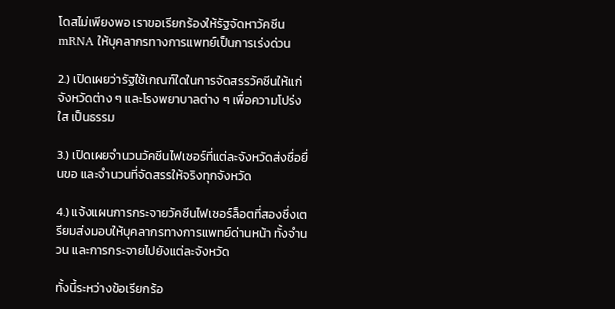โดสไม่เพียงพอ เราขอเรียกร้องให้รัฐจัดหาวัคซีน mRNA ให้บุคลากรทางการแพทย์เป็นการเร่งด่วน

2.) เปิดเผยว่ารัฐใช้เกณฑ์ใดในการจัดสรรวัคซีนให้แก่จังหวัดต่าง ๆ และโรงพยาบาลต่าง ๆ เพื่อความโปร่งใส เป็นธรรม

3.) เปิดเผยจำนวนวัคซีนไฟเซอร์ที่แต่ละจังหวัดส่งชื่อยื่นขอ และจำนวนที่จัดสรรให้จริงทุกจังหวัด

4.) แจ้งแผนการกระจายวัคซีนไฟเซอร์ล็อตที่สองซึ่งเตรียมส่งมอบให้บุคลากรทางการแพทย์ด่านหน้า ทั้งจำนวน และการกระจายไปยังแต่ละจังหวัด

ทั้งนี้ระหว่างข้อเรียกร้อ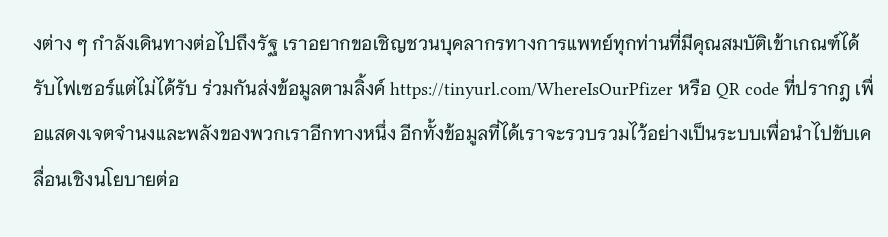งต่าง ๆ กำลังเดินทางต่อไปถึงรัฐ เราอยากขอเชิญชวนบุคลากรทางการแพทย์ทุกท่านที่มีคุณสมบัติเข้าเกณฑ์ได้รับไฟเซอร์แต่ไม่ได้รับ ร่วมกันส่งข้อมูลตามลิ้งค์ https://tinyurl.com/WhereIsOurPfizer หรือ QR code ที่ปรากฎ เพื่อแสดงเจตจำนงและพลังของพวกเราอีกทางหนึ่ง อีกทั้งข้อมูลที่ได้เราจะรวบรวมไว้อย่างเป็นระบบเพื่อนำไปขับเคลื่อนเชิงนโยบายต่อ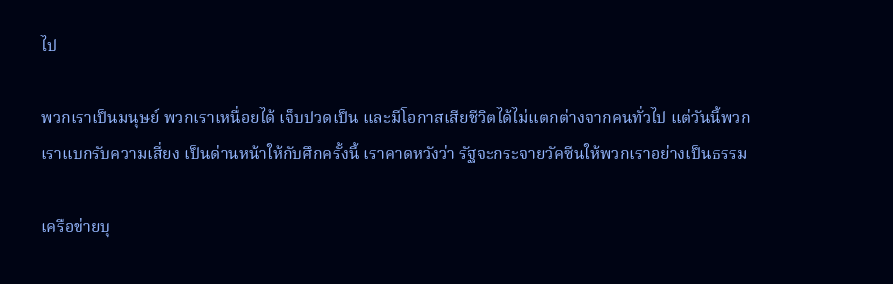ไป

พวกเราเป็นมนุษย์ พวกเราเหนื่อยได้ เจ็บปวดเป็น และมีโอกาสเสียชีวิตได้ไม่แตกต่างจากคนทั่วไป แต่วันนี้พวกเราแบกรับความเสี่ยง เป็นด่านหน้าให้กับศึกครั้งนี้ เราคาดหวังว่า รัฐจะกระจายวัคซีนให้พวกเราอย่างเป็นธรรม

เครือข่ายบุ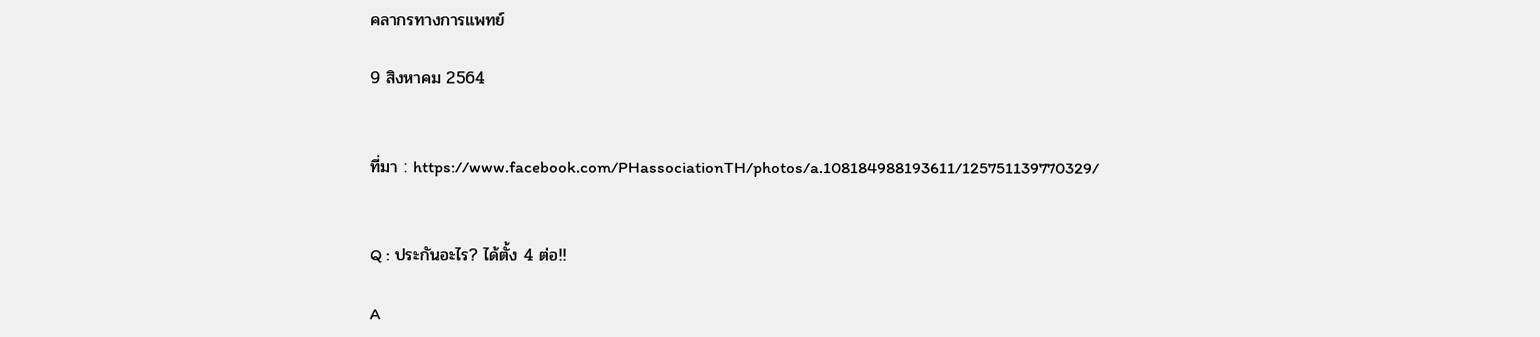คลากรทางการแพทย์

9 สิงหาคม 2564


ที่มา : https://www.facebook.com/PHassociationTH/photos/a.108184988193611/125751139770329/


Q : ประกันอะไร? ได้ตั้ง 4 ต่อ!!

A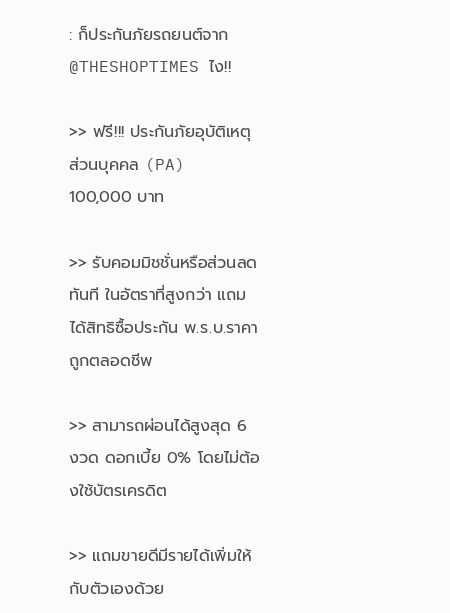: ก็ประกันภัยรถยนต์จาก @THESHOPTIMES ไง!!

>> ฟรี!!! ประกันภัยอุบัติเหตุส่วนบุคคล (PA) 100,000 บาท

>> รับคอมมิชชั่นหรือส่วนลดทันที ในอัตราที่สูงกว่า แถมได้สิทธิซื้อประกัน พ.ร.บ.ราคาถูกตลอดชีพ

>> สามารถผ่อนได้สูงสุด 6 งวด ดอกเบี้ย 0% โดยไม่ต้องใช้บัตรเครดิต

>> แถมขายดีมีรายได้เพิ่มให้กับตัวเองด้วย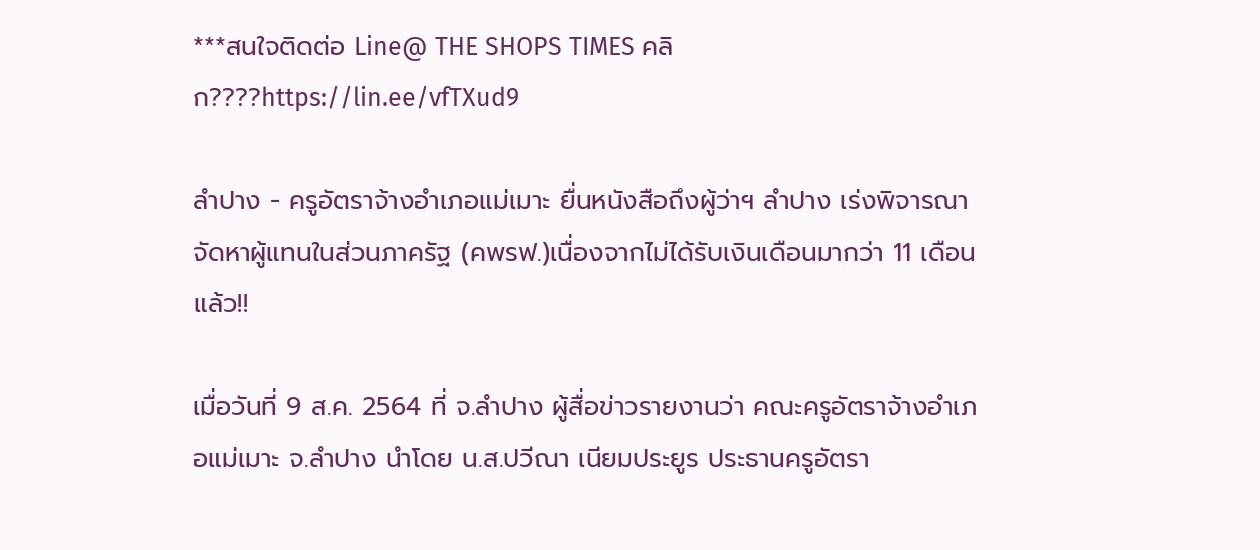***สนใจติดต่อ Line@ THE SHOPS TIMES คลิก????https://lin.ee/vfTXud9

ลำปาง - ครูอัตราจ้างอำเภอแม่เมาะ ยื่นหนังสือถึงผู้ว่าฯ ลำปาง เร่งพิจารณาจัดหาผู้แทนในส่วนภาครัฐ (คพรฟ.)เนื่องจากไม่ได้รับเงินเดือนมากว่า 11 เดือนแล้ว!!

เมื่อวันที่ 9 ส.ค. 2564 ที่ จ.ลำปาง ผู้สื่อข่าวรายงานว่า คณะครูอัตราจ้างอำเภอแม่เมาะ จ.ลำปาง นำโดย น.ส.ปวีณา เนียมประยูร ประธานครูอัตรา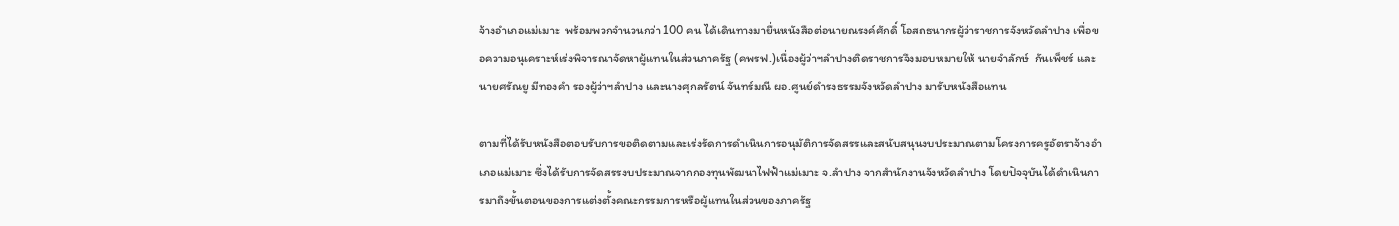จ้างอำเภอแม่เมาะ  พร้อมพวกจำนวนกว่า 100 คน ได้เดินทางมายื่นหนังสือต่อนายณรงค์ศักดิ์ โอสถธนากรผู้ว่าราชการจังหวัดลำปาง เพื่อขอความอนุเคราะห์เร่งพิจารณาจัดหาผู้แทนในส่วนภาครัฐ (คพรฟ.)เนื่องผู้ว่าฯลำปางติดราชการจึงมอบหมายให้ นายจำลักษ์  กันเพ็ชร์ และนายศรัณยู มีทองคำ รองผู้ว่าฯลำปาง และนางศุกลรัตน์ จันทร์มณี ผอ.ศูนย์ดำรงธรรมจังหวัดลำปาง มารับหนังสือแทน

ตามที่ได้รับหนังสือตอบรับการขอติดตามและเร่งรัดการดำเนินการอนุมัติการจัดสรรและสนับสนุนงบประมาณตามโครงการครูอัตราจ้างอำเภอแม่เมาะ ซึ่งได้รับการจัดสรรงบประมาณจากกองทุนพัฒนาไฟฟ้าแม่เมาะ จ.ลำปาง จากสำนักงานจังหวัดลำปาง โดยปัจจุบันได้ดำเนินการมาถึงขั้นตอนของการแต่งตั้งคณะกรรมการหรือผู้แทนในส่วนของภาครัฐ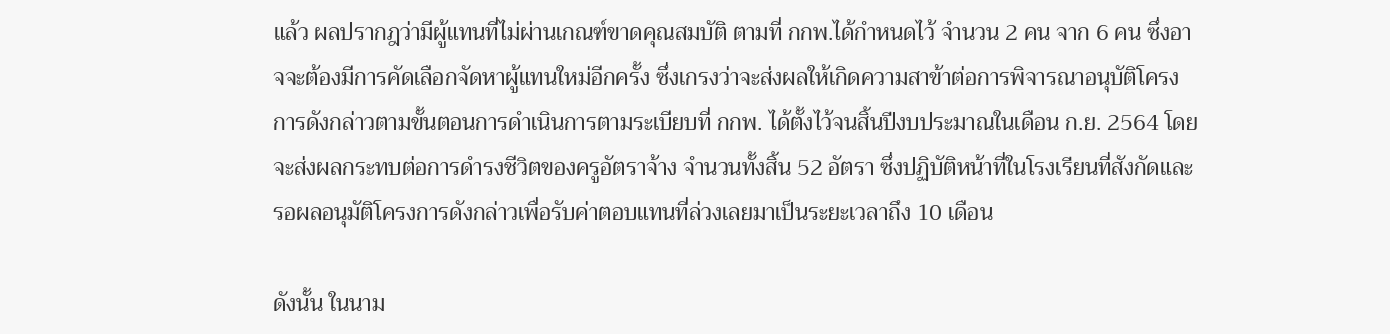แล้ว ผลปรากฎว่ามีผู้แทนที่ไม่ผ่านเกณฑ์ขาดคุณสมบัติ ตามที่ กกพ.ได้กำหนดไว้ จำนวน 2 คน จาก 6 คน ซึ่งอาจจะต้องมีการคัดเลือกจัดหาผู้แทนใหม่อีกครั้ง ซึ่งเกรงว่าจะส่งผลให้เกิดความสาข้าต่อการพิจารณาอนุบัติโครงการดังกล่าวตามขั้นตอนการดำเนินการตามระเบียบที่ กกพ. ได้ตั้งไว้จนสิ้นปีงบประมาณในเดือน ก.ย. 2564 โดยจะส่งผลกระทบต่อการดำรงชีวิตของครูอัตราจ้าง จำนวนทั้งสิ้น 52 อัตรา ซึ่งปฏิบัติหน้าที่ในโรงเรียนที่สังกัดและรอผลอนุมัติโครงการดังกล่าวเพื่อรับค่าตอบแทนที่ล่วงเลยมาเป็นระยะเวลาถึง 10 เดือน

ดังนั้น ในนาม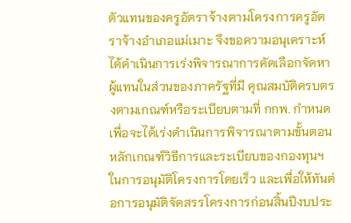ตัวแทนของครูอัตราจ้างตามโครงการครูอัตราจ้างอำเภอแม่เมาะ จึงขอความอนุเคราะห์ ได้ดำเนินการเร่งพิจารณาการคัดเลือกจัดหาผู้แทนในส่วนของภาครัฐที่มี คุณสมบัติครบตรงตามเกณฑ์หรือระเบียบตามที่ กกพ. กำหนด เพื่อจะได้เร่งดำเนินการพิจารณาตามขั้นตอน หลักเกณฑ์วิธีการและระเบียบของกองทุนฯ ในการอนุมัติโครงการโดยเร็ว และเพื่อให้ทันต่อการอนุมัติจัดสรรโครงการก่อนสิ้นปีงบประ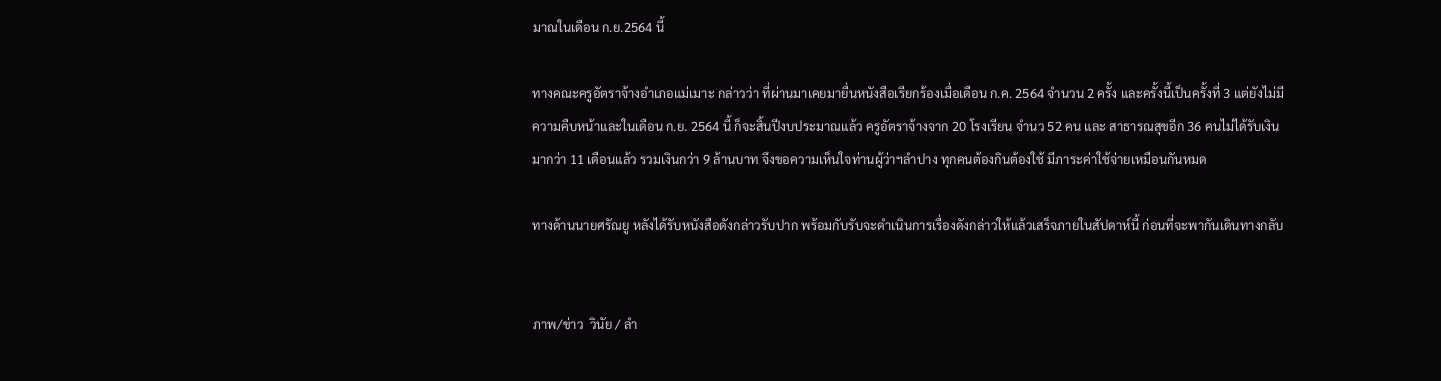มาณในเดือน ก.ย.2564 นี้

ทางคณะครูอัตราจ้างอำเภอแม่เมาะ กล่าวว่า ที่ผ่านมาเคยมายื่นหนังสือเรียกร้องเมื่อเดือน ก.ค. 2564 จำนวน 2 ครั้ง และครั้งนี้เป็นครั้งที่ 3 แต่ยังไม่มีความคืบหน้าและในเดือน ก.ย. 2564 นี้ ก็จะสิ้นปีงบประมาณแล้ว ครูอัตราจ้างจาก 20 โรงเรียน จำนว 52 คน และ สาธารณสุขอีก 36 คนไม่ได้รับเงินมากว่า 11 เดือนแล้ว รวมเงินกว่า 9 ล้านบาท จึงขอความเห็นใจท่านผู้ว่าฯลำปาง ทุกคนต้องกินต้องใช้ มีภาระค่าใช้จ่ายเหมือนกันหมด

ทางด้านนายศรัณยู หลังได้รับหนังสือดังกล่าวรับปาก พร้อมกับรับจะดำเนินการเรื่องดังกล่าวให้แล้วเสร็จภายในสัปดาห์นี้ ก่อนที่จะพากันเดินทางกลับ


ภาพ/ข่าว  วินัย / ลำ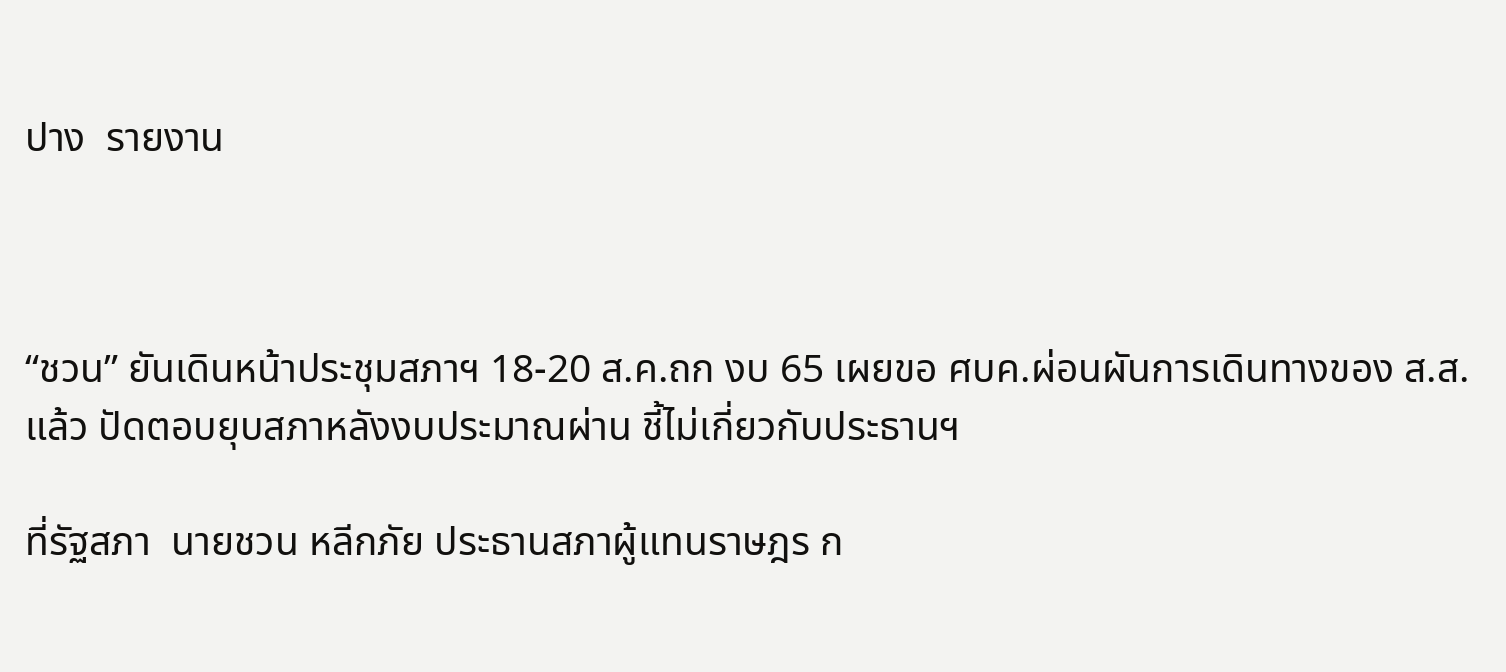ปาง  รายงาน



“ชวน” ยันเดินหน้าประชุมสภาฯ 18-20 ส.ค.ถก งบ 65 เผยขอ ศบค.ผ่อนผันการเดินทางของ ส.ส. แล้ว ปัดตอบยุบสภาหลังงบประมาณผ่าน ชี้ไม่เกี่ยวกับประธานฯ

ที่รัฐสภา  นายชวน หลีกภัย ประธานสภาผู้แทนราษฎร ก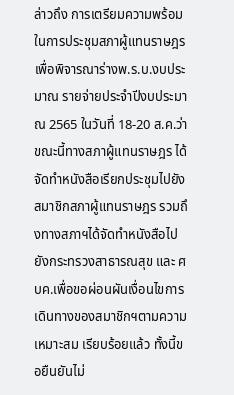ล่าวถึง การเตรียมความพร้อมในการประชุมสภาผู้แทนราษฎร เพื่อพิจารณาร่างพ.ร.บ.งบประมาณ รายจ่ายประจำปีงบประมาณ 2565 ในวันที่ 18-20 ส.ค.ว่า ขณะนี้ทางสภาผู้แทนราษฎร ได้จัดทำหนังสือเรียกประชุมไปยังสมาชิกสภาผู้แทนราษฎร รวมถึงทางสภาฯได้จัดทำหนังสือไปยังกระทรวงสาธารณสุข และ ศบค.เพื่อขอผ่อนผันเงื่อนไขการเดินทางของสมาชิกฯตามความเหมาะสม เรียบร้อยแล้ว ทั้งนี้ขอยืนยันไม่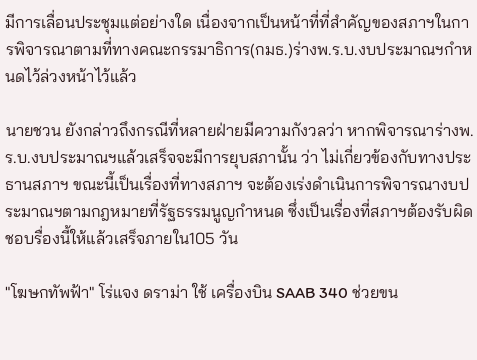มีการเลื่อนประชุมแต่อย่างใด เนื่องจากเป็นหน้าที่ที่สำคัญของสภาฯในการพิจารณาตามที่ทางคณะกรรมาธิการ(กมธ.)ร่างพ.ร.บ.งบประมาณฯกำหนดไว้ล่วงหน้าไว้แล้ว

นายชวน ยังกล่าวถึงกรณีที่หลายฝ่ายมีความกังวลว่า หากพิจารณาร่างพ.ร.บ.งบประมาณฯแล้วเสร็จจะมีการยุบสภานั้น ว่า ไม่เกี่ยวข้องกับทางประธานสภาฯ ขณะนี้เป็นเรื่องที่ทางสภาฯ จะต้องเร่งดำเนินการพิจารณางบประมาณฯตามกฎหมายที่รัฐธรรมนูญกำหนด ซึ่งเป็นเรื่องที่สภาฯต้องรับผิดชอบรื่องนี้ให้แล้วเสร็จภายใน105 วัน

"โฆษกทัพฟ้า" โร่แจง ดราม่า ใช้ เครื่องบิน SAAB 340 ช่วยขน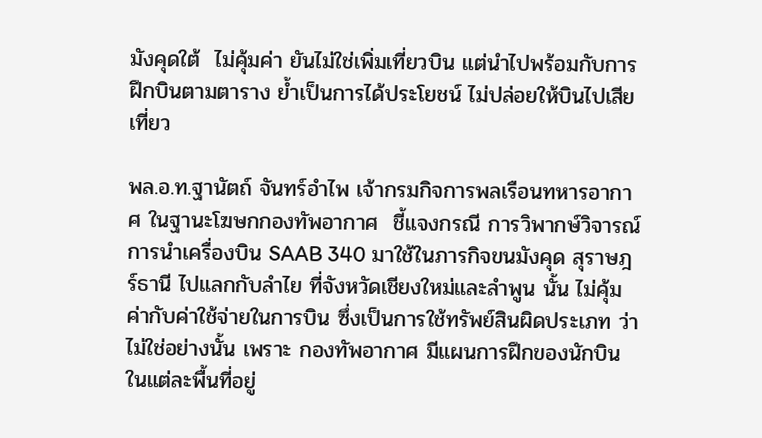มังคุดใต้  ไม่คุ้มค่า ยันไม่ใช่เพิ่มเที่ยวบิน แต่นำไปพร้อมกับการฝึกบินตามตาราง ย้ำเป็นการได้ประโยชน์ ไม่ปล่อยให้บินไปเสียเที่ยว

พล.อ.ท.ฐานัตถ์ จันทร์อำไพ เจ้ากรมกิจการพลเรือนทหารอากาศ ในฐานะโฆษกกองทัพอากาศ  ชี้แจงกรณี การวิพากษ์วิจารณ์ การนำเครื่องบิน SAAB 340 มาใช้ในภารกิจขนมังคุด สุราษฎร์ธานี ไปแลกกับลำไย ที่จังหวัดเชียงใหม่และลำพูน นั้น ไม่คุ้มค่ากับค่าใช้จ่ายในการบิน ซึ่งเป็นการใช้ทรัพย์สินผิดประเภท ว่า ไม่ใช่อย่างนั้น เพราะ กองทัพอากาศ มีแผนการฝึกของนักบิน ในแต่ละพื้นที่อยู่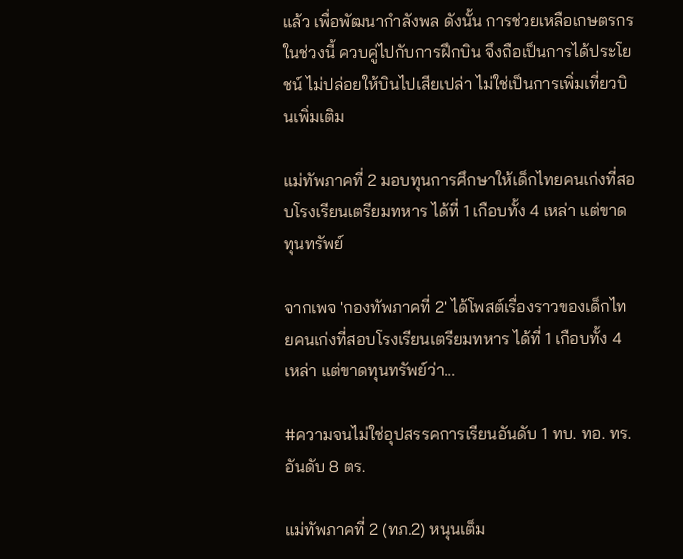แล้ว เพื่อพัฒนากำลังพล ดังนั้น การช่วยเหลือเกษตรกรในช่วงนี้ ควบคู่ไปกับการฝึกบิน จึงถือเป็นการได้ประโยชน์ ไม่ปล่อยให้บินไปเสียเปล่า ไม่ใช่เป็นการเพิ่มเที่ยวบินเพิ่มเติม

แม่ทัพภาคที่ 2 มอบทุนการศึกษาให้เด็กไทยคนเก่งที่สอบโรงเรียนเตรียมทหาร ได้ที่ 1 เกือบทั้ง 4 เหล่า แต่ขาดทุนทรัพย์

จากเพจ 'กองทัพภาคที่ 2' ได้โพสต์เรื่องราวของเด็กไทยคนเก่งที่สอบโรงเรียนเตรียมทหาร ได้ที่ 1 เกือบทั้ง 4 เหล่า แต่ขาดทุนทรัพย์ว่า...

#ความจนไม่ใช่อุปสรรคการเรียนอันดับ 1 ทบ. ทอ. ทร. อันดับ 8 ตร.

แม่ทัพภาคที่ 2 (ทภ.2) หนุนเต็ม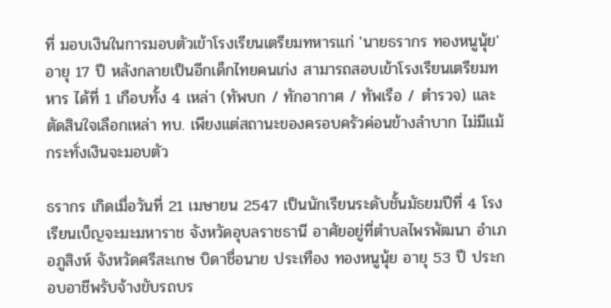ที่ มอบเงินในการมอบตัวเข้าโรงเรียนเตรียมทหารแก่ 'นายธรากร ทองหนูนุ้ย' อายุ 17 ปี หลังกลายเป็นอีกเด็กไทยคนเก่ง สามารถสอบเข้าโรงเรียนเตรียมทหาร ได้ที่ 1 เกือบทั้ง 4 เหล่า (ทัพบก / ทักอากาศ / ทัพเรือ / ตำรวจ) และตัดสินใจเลือกเหล่า ทบ. เพียงแต่สถานะของครอบครัวค่อนข้างลำบาก ไม่มีแม้กระทั่งเงินจะมอบตัว

ธรากร เกิดเมื่อวันที่ 21 เมษายน 2547 เป็นนักเรียนระดับชั้นมัธยมปีที่ 4 โรงเรียนเบ็ญจะมะมหาราช จังหวัดอุบลราชธานี อาศัยอยู่ที่ตำบลไพรพัฒนา อำเภอภูสิงห์ จังหวัดศรีสะเกษ บิดาชื่อนาย ประเทือง ทองหนูนุ้ย อายุ 53 ปี ประกอบอาชีพรับจ้างขับรถบร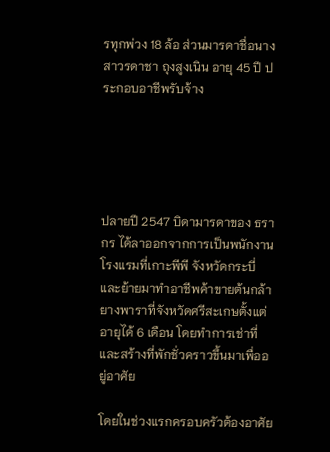รทุกพ่วง 18 ล้อ ส่วนมารดาชื่อนางสาวรดาชา ถุงสูงเนิน อายุ 45 ปี ประกอบอาชีพรับจ้าง





ปลายปี 2547 บิดามารดาของ ธรากร ได้ลาออกจากการเป็นพนักงานโรงแรมที่เกาะพีพี จังหวัดกระบี่ และย้ายมาทำอาชีพค้าขายต้นกล้ายางพาราที่จังหวัดศรีสะเกษตั้งแต่อายุได้ 6 เดือน โดยทำการเช่าที่และสร้างที่พักชั่วคราวขึ้นมาเพื่ออยู่อาศัย

โดยในช่วงแรกครอบครัวต้องอาศัย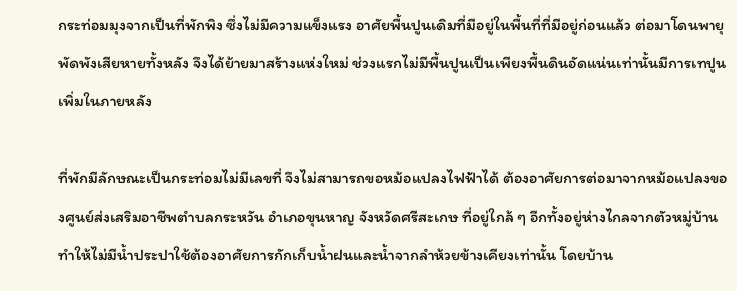กระท่อมมุงจากเป็นที่พักพิง ซึ่งไม่มีความแข็งแรง อาศัยพื้นปูนเดิมที่มีอยู่ในพื้นที่ที่มีอยู่ก่อนแล้ว ต่อมาโดนพายุพัดพังเสียหายทั้งหลัง จึงได้ย้ายมาสร้างแห่งใหม่ ช่วงแรกไม่มีพื้นปูนเป็นเพียงพื้นดินอัดแน่นเท่านั้นมีการเทปูนเพิ่มในภายหลัง

ที่พักมีลักษณะเป็นกระท่อมไม่มีเลขที่ จึงไม่สามารถขอหม้อแปลงไฟฟ้าได้ ต้องอาศัยการต่อมาจากหม้อแปลงของศูนย์ส่งเสริมอาชีพตำบลกระหวัน อำเภอขุนหาญ จังหวัดศรีสะเกษ ที่อยู่ใกล้ ๆ อีกทั้งอยู่ห่างไกลจากตัวหมู่บ้านทำให้ไม่มีน้ำประปาใช้ต้องอาศัยการกักเก็บน้ำฝนและน้ำจากลำห้วยข้างเคียงเท่านั้น โดยบ้าน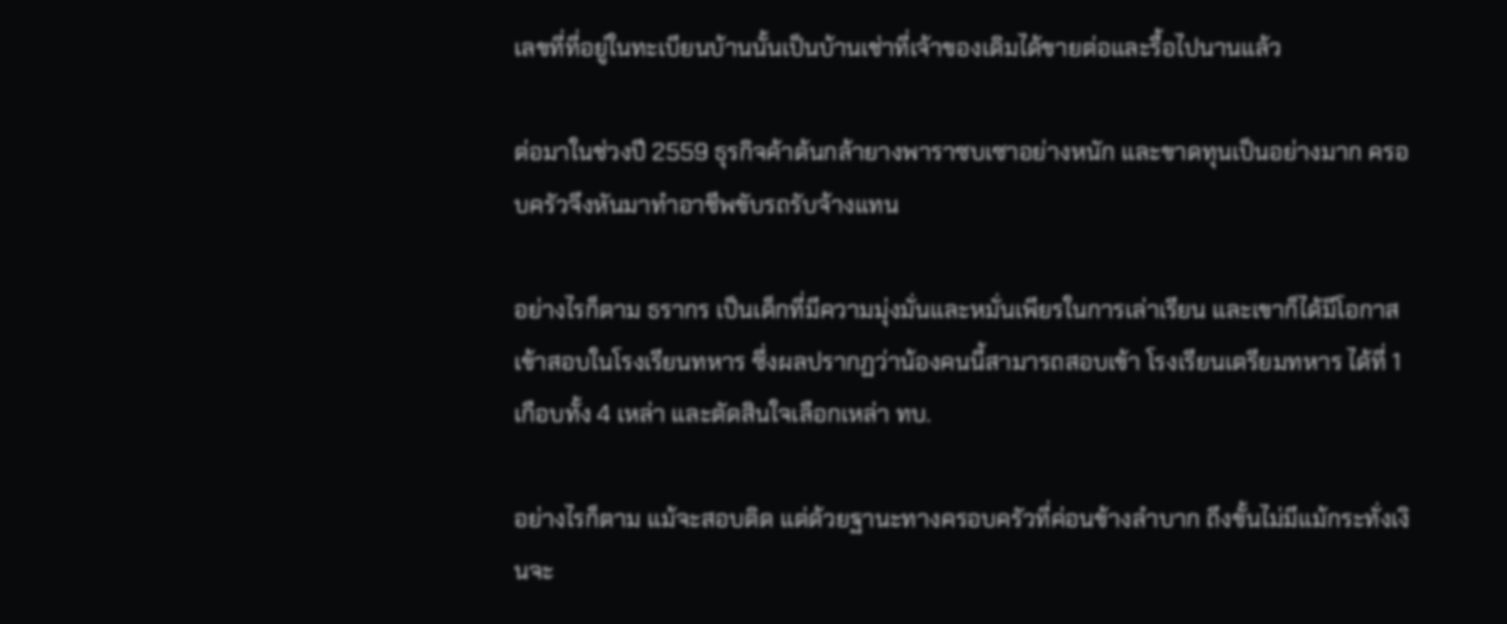เลขที่ที่อยู่ในทะเบียนบ้านนั้นเป็นบ้านเช่าที่เจ้าของเดิมได้ขายต่อและรื้อไปนานแล้ว

ต่อมาในช่วงปี 2559 ธุรกิจค้าต้นกล้ายางพาราซบเซาอย่างหนัก และขาดทุนเป็นอย่างมาก ครอบครัวจึงหันมาทำอาชีพขับรถรับจ้างแทน

อย่างไรก็ตาม ธรากร เป็นเด็กที่มีความมุ่งมั่นและหมั่นเพียรในการเล่าเรียน และเขาก็ได้มีโอกาสเข้าสอบในโรงเรียนทหาร ซึ่งผลปรากฏว่าน้องคนนี้สามารถสอบเข้า โรงเรียนเตรียมทหาร ได้ที่ 1 เกือบทั้ง 4 เหล่า และตัดสินใจเลือกเหล่า ทบ.

อย่างไรก็ตาม แม้จะสอบติด แต่ด้วยฐานะทางครอบครัวที่ค่อนข้างลำบาก ถึงขั้นไม่มีแม้กระทั่งเงินจะ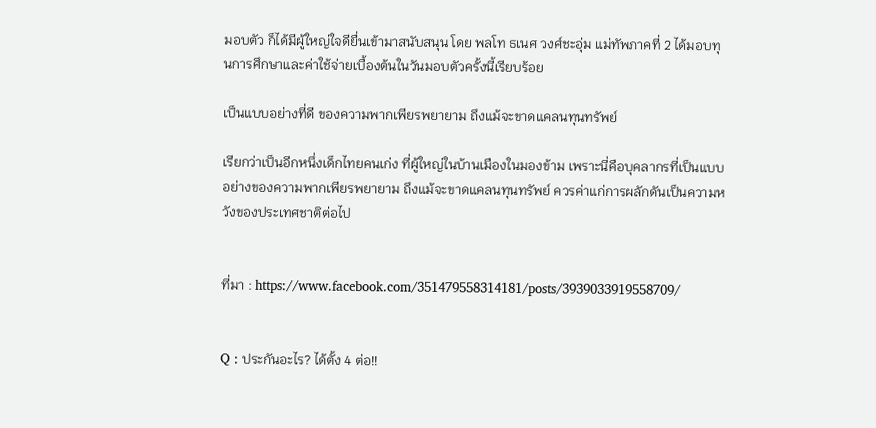มอบตัว ก็ได้มีผู้ใหญ่ใจดียื่นเข้ามาสนับสนุน โดย พลโท ธเนศ วงศ์ชะอุ่ม แม่ทัพภาคที่ 2 ได้มอบทุนการศึกษาและค่าใช้จ่ายเบื้องต้นในวันมอบตัวครั้งนี้เรียบร้อย

เป็นแบบอย่างที่ดี ของความพากเพียรพยายาม ถึงแม้จะขาดแคลนทุนทรัพย์

เรียกว่าเป็นอีกหนึ่งเด็กไทยคนเก่ง ที่ผู้ใหญ่ในบ้านเมืองในมองข้าม เพราะนี่คือบุคลากรที่เป็นแบบอย่างของความพากเพียรพยายาม ถึงแม้จะขาดแคลนทุนทรัพย์ ควรค่าแก่การผลักดันเป็นความหวังของประเทศชาติต่อไป


ที่มา : https://www.facebook.com/351479558314181/posts/3939033919558709/


Q : ประกันอะไร? ได้ตั้ง 4 ต่อ!!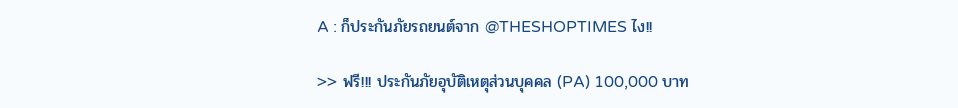A : ก็ประกันภัยรถยนต์จาก @THESHOPTIMES ไง!!

>> ฟรี!!! ประกันภัยอุบัติเหตุส่วนบุคคล (PA) 100,000 บาท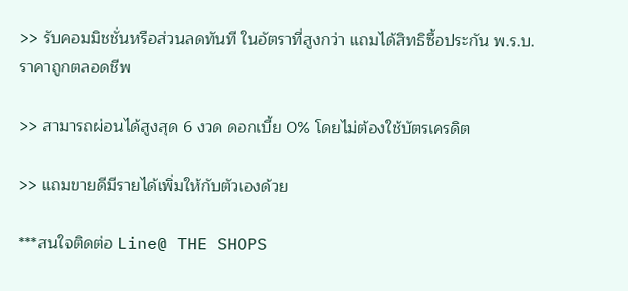>> รับคอมมิชชั่นหรือส่วนลดทันที ในอัตราที่สูงกว่า แถมได้สิทธิซื้อประกัน พ.ร.บ.ราคาถูกตลอดชีพ

>> สามารถผ่อนได้สูงสุด 6 งวด ดอกเบี้ย 0% โดยไม่ต้องใช้บัตรเครดิต

>> แถมขายดีมีรายได้เพิ่มให้กับตัวเองด้วย

***สนใจติดต่อ Line@ THE SHOPS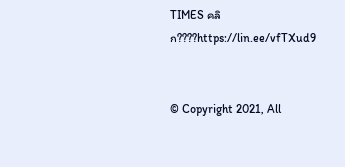TIMES คลิก????https://lin.ee/vfTXud9


© Copyright 2021, All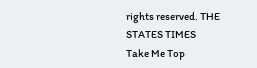rights reserved. THE STATES TIMES
Take Me Top